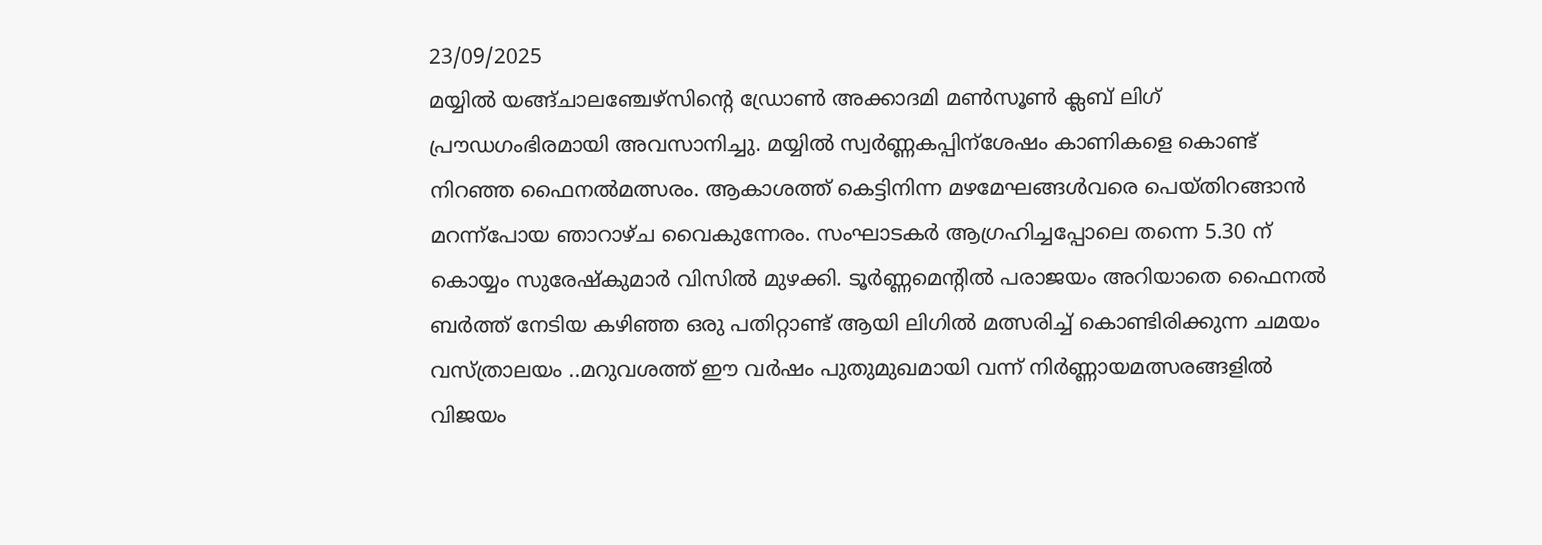23/09/2025
മയ്യിൽ യങ്ങ്ചാലഞ്ചേഴ്സിൻ്റെ ഡ്രോൺ അക്കാദമി മൺസൂൺ ക്ലബ് ലിഗ് പ്രൗഡഗംഭിരമായി അവസാനിച്ചു. മയ്യിൽ സ്വർണ്ണകപ്പിന്ശേഷം കാണികളെ കൊണ്ട് നിറഞ്ഞ ഫൈനൽമത്സരം. ആകാശത്ത് കെട്ടിനിന്ന മഴമേഘങ്ങൾവരെ പെയ്തിറങ്ങാൻ മറന്ന്പോയ ഞാറാഴ്ച വൈകുന്നേരം. സംഘാടകർ ആഗ്രഹിച്ചപ്പോലെ തന്നെ 5.30 ന് കൊയ്യം സുരേഷ്കുമാർ വിസിൽ മുഴക്കി. ടൂർണ്ണമെൻ്റിൽ പരാജയം അറിയാതെ ഫൈനൽ ബർത്ത് നേടിയ കഴിഞ്ഞ ഒരു പതിറ്റാണ്ട് ആയി ലിഗിൽ മത്സരിച്ച് കൊണ്ടിരിക്കുന്ന ചമയം വസ്ത്രാലയം ..മറുവശത്ത് ഈ വർഷം പുതുമുഖമായി വന്ന് നിർണ്ണായമത്സരങ്ങളിൽ വിജയം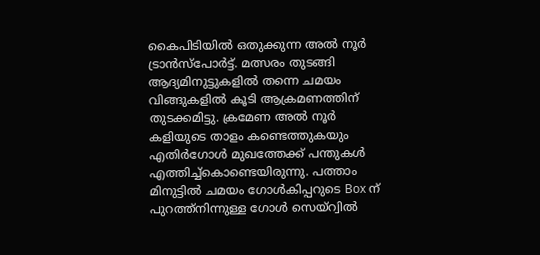കൈപിടിയിൽ ഒതുക്കുന്ന അൽ നൂർ ട്രാൻസ്പോർട്ട്. മത്സരം തുടങ്ങി ആദ്യമിനുട്ടുകളിൽ തന്നെ ചമയം വിങ്ങുകളിൽ കൂടി ആക്രമണത്തിന് തുടക്കമിട്ടു. ക്രമേണ അൽ നൂർ കളിയുടെ താളം കണ്ടെത്തുകയും എതിർഗോൾ മുഖത്തേക്ക് പന്തുകൾ എത്തിച്ച്കൊണ്ടെയിരുന്നു. പത്താം മിനുട്ടിൽ ചമയം ഗോൾകിപ്പറുടെ Box ന് പുറത്ത്നിന്നുള്ള ഗോൾ സെയ്റ്വിൽ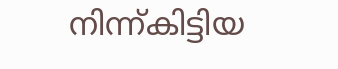നിന്ന്കിട്ടിയ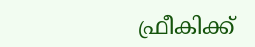ഫ്രീകിക്ക്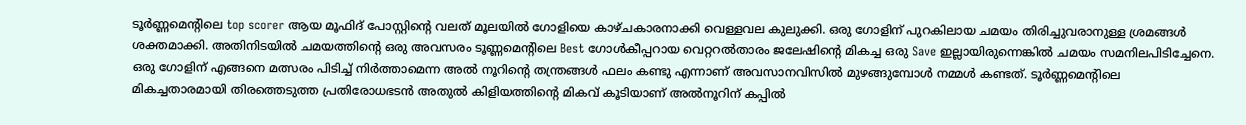ടൂർണ്ണമെൻ്റിലെ top scorer ആയ മൂഫിദ് പോസ്റ്റിൻ്റെ വലത് മൂലയിൽ ഗോളിയെ കാഴ്ചകാരനാക്കി വെള്ളവല കുലുക്കി. ഒരു ഗോളിന് പുറകിലായ ചമയം തിരിച്ചുവരാനുള്ള ശ്രമങ്ങൾ ശക്തമാക്കി. അതിനിടയിൽ ചമയത്തിൻ്റെ ഒരു അവസരം ടൂണ്ണമെൻ്റിലെ Best ഗോൾകീപ്പറായ വെറ്ററൽതാരം ജലേഷിൻ്റെ മികച്ച ഒരു Save ഇല്ലായിരുന്നെങ്കിൽ ചമയം സമനിലപിടിച്ചേനെ. ഒരു ഗോളിന് എങ്ങനെ മത്സരം പിടിച്ച് നിർത്താമെന്ന അൽ നൂറിൻ്റെ തന്ത്രങ്ങൾ ഫലം കണ്ടു എന്നാണ് അവസാനവിസിൽ മുഴങ്ങുമ്പോൾ നമ്മൾ കണ്ടത്. ടൂർണ്ണമെൻ്റിലെ മികച്ചതാരമായി തിരത്തെടുത്ത പ്രതിരോധഭടൻ അതുൽ കിളിയത്തിൻ്റെ മികവ് കൂടിയാണ് അൽനൂറിന് കപ്പിൽ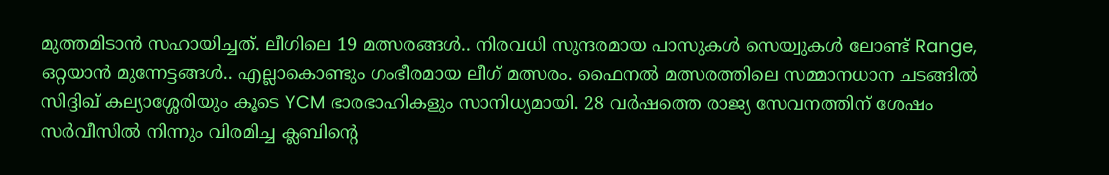മുത്തമിടാൻ സഹായിച്ചത്. ലീഗിലെ 19 മത്സരങ്ങൾ.. നിരവധി സുന്ദരമായ പാസുകൾ സെയ്വുകൾ ലോണ്ട് Range, ഒറ്റയാൻ മുന്നേട്ടങ്ങൾ.. എല്ലാകൊണ്ടും ഗംഭീരമായ ലീഗ് മത്സരം. ഫൈനൽ മത്സരത്തിലെ സമ്മാനധാന ചടങ്ങിൽ സിദ്ദിഖ് കല്യാശ്ശേരിയും കൂടെ YCM ഭാരഭാഹികളും സാനിധ്യമായി. 28 വർഷത്തെ രാജ്യ സേവനത്തിന് ശേഷം സർവീസിൽ നിന്നും വിരമിച്ച ക്ലബിൻ്റെ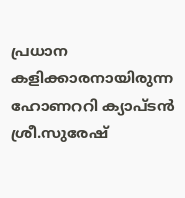പ്രധാന കളിക്കാരനായിരുന്ന ഹോണററി ക്യാപ്ടൻ ശ്രീ.സുരേഷ്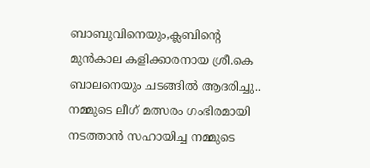ബാബുവിനെയും,ക്ലബിൻ്റെ മുൻകാല കളിക്കാരനായ ശ്രീ.കെ ബാലനെയും ചടങ്ങിൽ ആദരിച്ചു..
നമ്മുടെ ലീഗ് മത്സരം ഗംഭിരമായി നടത്താൻ സഹായിച്ച നമ്മുടെ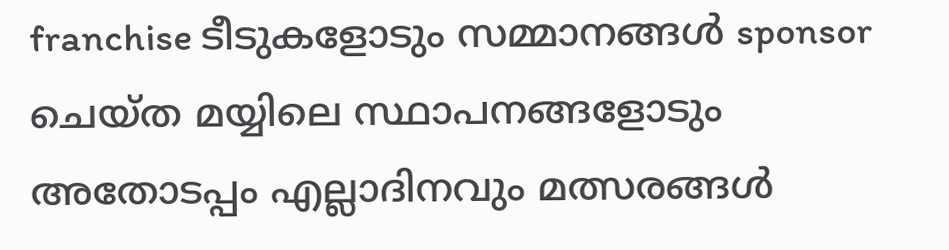franchise ടീടുകളോടും സമ്മാനങ്ങൾ sponsor ചെയ്ത മയ്യിലെ സ്ഥാപനങ്ങളോടും അതോടപ്പം എല്ലാദിനവും മത്സരങ്ങൾ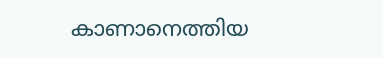കാണാനെത്തിയ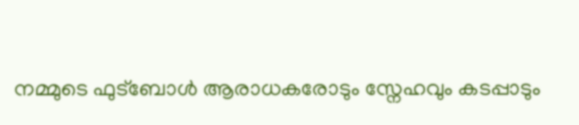നമ്മുടെ ഫുട്ബോൾ ആരാധകരോടും സ്നേഹവും കടപ്പാടും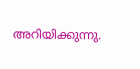അറിയിക്കുന്നു.